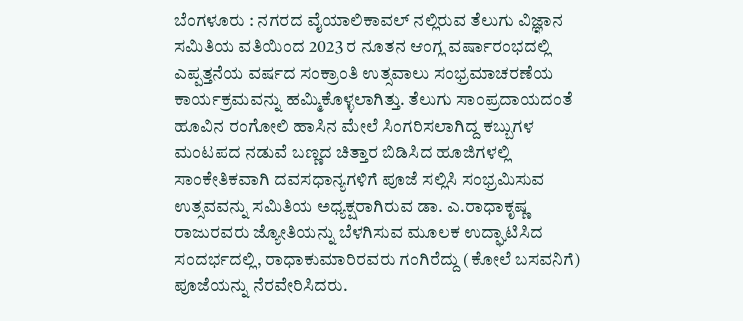ಬೆಂಗಳೂರು : ನಗರದ ವೈಯಾಲಿಕಾವಲ್ ನಲ್ಲಿರುವ ತೆಲುಗು ವಿಜ್ಞಾನ ಸಮಿತಿಯ ವತಿಯಿಂದ 2023 ರ ನೂತನ ಆಂಗ್ಲ ವರ್ಷಾರಂಭದಲ್ಲಿ ಎಪ್ಪತ್ತನೆಯ ವರ್ಷದ ಸಂಕ್ರಾಂತಿ ಉತ್ಸವಾಲು ಸಂಭ್ರಮಾಚರಣೆಯ ಕಾರ್ಯಕ್ರಮವನ್ನು ಹಮ್ಮಿಕೊಳ್ಳಲಾಗಿತ್ತು. ತೆಲುಗು ಸಾಂಪ್ರದಾಯದಂತೆ ಹೂವಿನ ರಂಗೋಲಿ ಹಾಸಿನ ಮೇಲೆ ಸಿಂಗರಿಸಲಾಗಿದ್ದ ಕಬ್ಬುಗಳ ಮಂಟಪದ ನಡುವೆ ಬಣ್ಣದ ಚಿತ್ತಾರ ಬಿಡಿಸಿದ ಹೂಜಿಗಳಲ್ಲಿ ಸಾಂಕೇತಿಕವಾಗಿ ದವಸಧಾನ್ಯಗಳಿಗೆ ಪೂಜೆ ಸಲ್ಲಿಸಿ ಸಂಭ್ರಮಿಸುವ ಉತ್ಸವವನ್ನು ಸಮಿತಿಯ ಅಧ್ಯಕ್ಷರಾಗಿರುವ ಡಾ. ಎ.ರಾಧಾಕೃಷ್ಣ ರಾಜುರವರು ಜ್ಯೋತಿಯನ್ನು ಬೆಳಗಿಸುವ ಮೂಲಕ ಉದ್ಘಾಟಿಸಿದ ಸಂದರ್ಭದಲ್ಲಿ, ರಾಧಾಕುಮಾರಿರವರು ಗಂಗಿರೆದ್ದು (ಕೋಲೆ ಬಸವನಿಗೆ) ಪೂಜೆಯನ್ನು ನೆರವೇರಿಸಿದರು.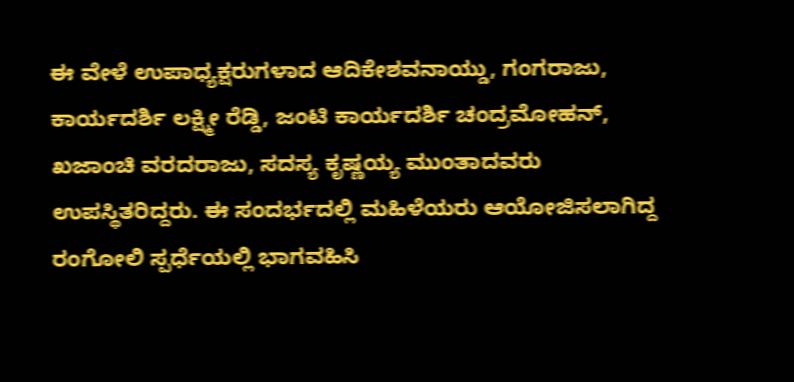ಈ ವೇಳೆ ಉಪಾಧ್ಯಕ್ಷರುಗಳಾದ ಆದಿಕೇಶವನಾಯ್ಡು, ಗಂಗರಾಜು, ಕಾರ್ಯದರ್ಶಿ ಲಕ್ಷ್ಮೀ ರೆಡ್ಡಿ, ಜಂಟಿ ಕಾರ್ಯದರ್ಶಿ ಚಂದ್ರಮೋಹನ್, ಖಜಾಂಚಿ ವರದರಾಜು, ಸದಸ್ಯ ಕೃಷ್ಣಯ್ಯ ಮುಂತಾದವರು ಉಪಸ್ಥಿತರಿದ್ದರು. ಈ ಸಂದರ್ಭದಲ್ಲಿ ಮಹಿಳೆಯರು ಆಯೋಜಿಸಲಾಗಿದ್ದ ರಂಗೋಲಿ ಸ್ಪರ್ಧೆಯಲ್ಲಿ ಭಾಗವಹಿಸಿ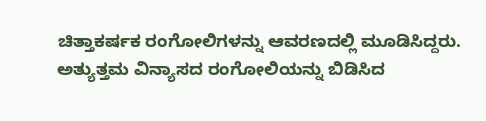ಚಿತ್ತಾಕರ್ಷಕ ರಂಗೋಲಿಗಳನ್ನು ಆವರಣದಲ್ಲಿ ಮೂಡಿಸಿದ್ದರು. ಅತ್ಯುತ್ತಮ ವಿನ್ಯಾಸದ ರಂಗೋಲಿಯನ್ನು ಬಿಡಿಸಿದ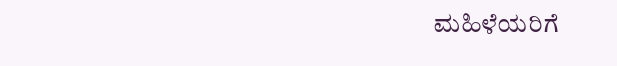ಮಹಿಳೆಯರಿಗೆ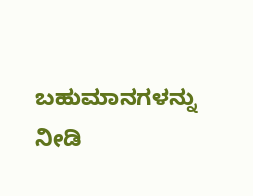ಬಹುಮಾನಗಳನ್ನು ನೀಡಿ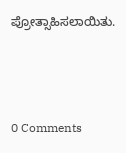ಪ್ರೋತ್ಸಾಹಿಸಲಾಯಿತು.



0 Comments